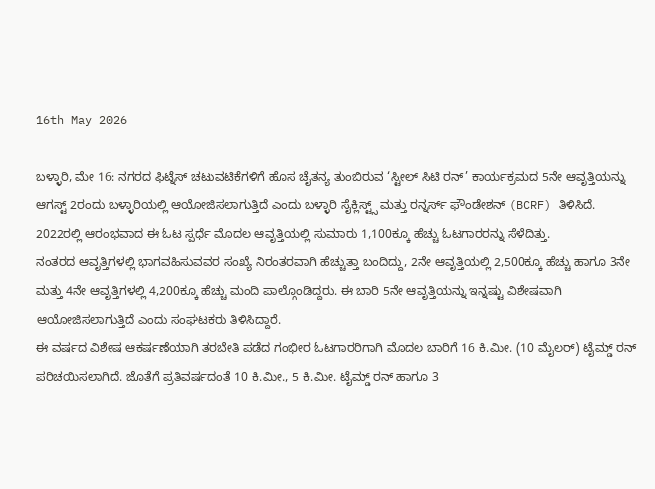16th May 2026

ಬಳ್ಳಾರಿ, ಮೇ 16: ನಗರದ ಫಿಟ್ನೆಸ್ ಚಟುವಟಿಕೆಗಳಿಗೆ ಹೊಸ ಚೈತನ್ಯ ತುಂಬಿರುವ ‘ಸ್ಟೀಲ್ ಸಿಟಿ ರನ್’ ಕಾರ್ಯಕ್ರಮದ 5ನೇ ಆವೃತ್ತಿಯನ್ನು ಆಗಸ್ಟ್ 2ರಂದು ಬಳ್ಳಾರಿಯಲ್ಲಿ ಆಯೋಜಿಸಲಾಗುತ್ತಿದೆ ಎಂದು ಬಳ್ಳಾರಿ ಸೈಕ್ಲಿಸ್ಟ್ಸ್ ಮತ್ತು ರನ್ನರ್ಸ್ ಫೌಂಡೇಶನ್ (BCRF) ತಿಳಿಸಿದೆ.
2022ರಲ್ಲಿ ಆರಂಭವಾದ ಈ ಓಟ ಸ್ಪರ್ಧೆ ಮೊದಲ ಆವೃತ್ತಿಯಲ್ಲಿ ಸುಮಾರು 1,100ಕ್ಕೂ ಹೆಚ್ಚು ಓಟಗಾರರನ್ನು ಸೆಳೆದಿತ್ತು.
ನಂತರದ ಆವೃತ್ತಿಗಳಲ್ಲಿ ಭಾಗವಹಿಸುವವರ ಸಂಖ್ಯೆ ನಿರಂತರವಾಗಿ ಹೆಚ್ಚುತ್ತಾ ಬಂದಿದ್ದು, 2ನೇ ಆವೃತ್ತಿಯಲ್ಲಿ 2,500ಕ್ಕೂ ಹೆಚ್ಚು ಹಾಗೂ 3ನೇ ಮತ್ತು 4ನೇ ಆವೃತ್ತಿಗಳಲ್ಲಿ 4,200ಕ್ಕೂ ಹೆಚ್ಚು ಮಂದಿ ಪಾಲ್ಗೊಂಡಿದ್ದರು. ಈ ಬಾರಿ 5ನೇ ಆವೃತ್ತಿಯನ್ನು ಇನ್ನಷ್ಟು ವಿಶೇಷವಾಗಿ ಆಯೋಜಿಸಲಾಗುತ್ತಿದೆ ಎಂದು ಸಂಘಟಕರು ತಿಳಿಸಿದ್ದಾರೆ.
ಈ ವರ್ಷದ ವಿಶೇಷ ಆಕರ್ಷಣೆಯಾಗಿ ತರಬೇತಿ ಪಡೆದ ಗಂಭೀರ ಓಟಗಾರರಿಗಾಗಿ ಮೊದಲ ಬಾರಿಗೆ 16 ಕಿ.ಮೀ. (10 ಮೈಲರ್) ಟೈಮ್ಡ್ ರನ್ ಪರಿಚಯಿಸಲಾಗಿದೆ. ಜೊತೆಗೆ ಪ್ರತಿವರ್ಷದಂತೆ 10 ಕಿ.ಮೀ., 5 ಕಿ.ಮೀ. ಟೈಮ್ಡ್ ರನ್ ಹಾಗೂ 3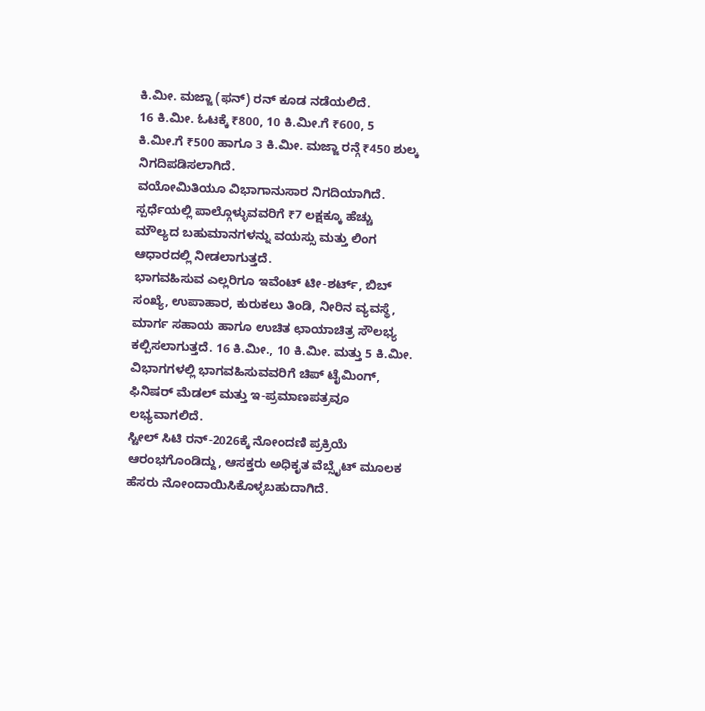ಕಿ.ಮೀ. ಮಜ್ಜಾ (ಫನ್) ರನ್ ಕೂಡ ನಡೆಯಲಿದೆ.
16 ಕಿ.ಮೀ. ಓಟಕ್ಕೆ ₹800, 10 ಕಿ.ಮೀ.ಗೆ ₹600, 5 ಕಿ.ಮೀ.ಗೆ ₹500 ಹಾಗೂ 3 ಕಿ.ಮೀ. ಮಜ್ಜಾ ರನ್ಗೆ ₹450 ಶುಲ್ಕ ನಿಗದಿಪಡಿಸಲಾಗಿದೆ.
ವಯೋಮಿತಿಯೂ ವಿಭಾಗಾನುಸಾರ ನಿಗದಿಯಾಗಿದೆ.
ಸ್ಪರ್ಧೆಯಲ್ಲಿ ಪಾಲ್ಗೊಳ್ಳುವವರಿಗೆ ₹7 ಲಕ್ಷಕ್ಕೂ ಹೆಚ್ಚು ಮೌಲ್ಯದ ಬಹುಮಾನಗಳನ್ನು ವಯಸ್ಸು ಮತ್ತು ಲಿಂಗ ಆಧಾರದಲ್ಲಿ ನೀಡಲಾಗುತ್ತದೆ.
ಭಾಗವಹಿಸುವ ಎಲ್ಲರಿಗೂ ಇವೆಂಟ್ ಟೀ-ಶರ್ಟ್, ಬಿಬ್ ಸಂಖ್ಯೆ, ಉಪಾಹಾರ, ಕುರುಕಲು ತಿಂಡಿ, ನೀರಿನ ವ್ಯವಸ್ಥೆ, ಮಾರ್ಗ ಸಹಾಯ ಹಾಗೂ ಉಚಿತ ಛಾಯಾಚಿತ್ರ ಸೌಲಭ್ಯ ಕಲ್ಪಿಸಲಾಗುತ್ತದೆ. 16 ಕಿ.ಮೀ., 10 ಕಿ.ಮೀ. ಮತ್ತು 5 ಕಿ.ಮೀ. ವಿಭಾಗಗಳಲ್ಲಿ ಭಾಗವಹಿಸುವವರಿಗೆ ಚಿಪ್ ಟೈಮಿಂಗ್, ಫಿನಿಷರ್ ಮೆಡಲ್ ಮತ್ತು ಇ-ಪ್ರಮಾಣಪತ್ರವೂ ಲಭ್ಯವಾಗಲಿದೆ.
ಸ್ಟೀಲ್ ಸಿಟಿ ರನ್-2026ಕ್ಕೆ ನೋಂದಣಿ ಪ್ರಕ್ರಿಯೆ ಆರಂಭಗೊಂಡಿದ್ದು, ಆಸಕ್ತರು ಅಧಿಕೃತ ವೆಬ್ಸೈಟ್ ಮೂಲಕ ಹೆಸರು ನೋಂದಾಯಿಸಿಕೊಳ್ಳಬಹುದಾಗಿದೆ.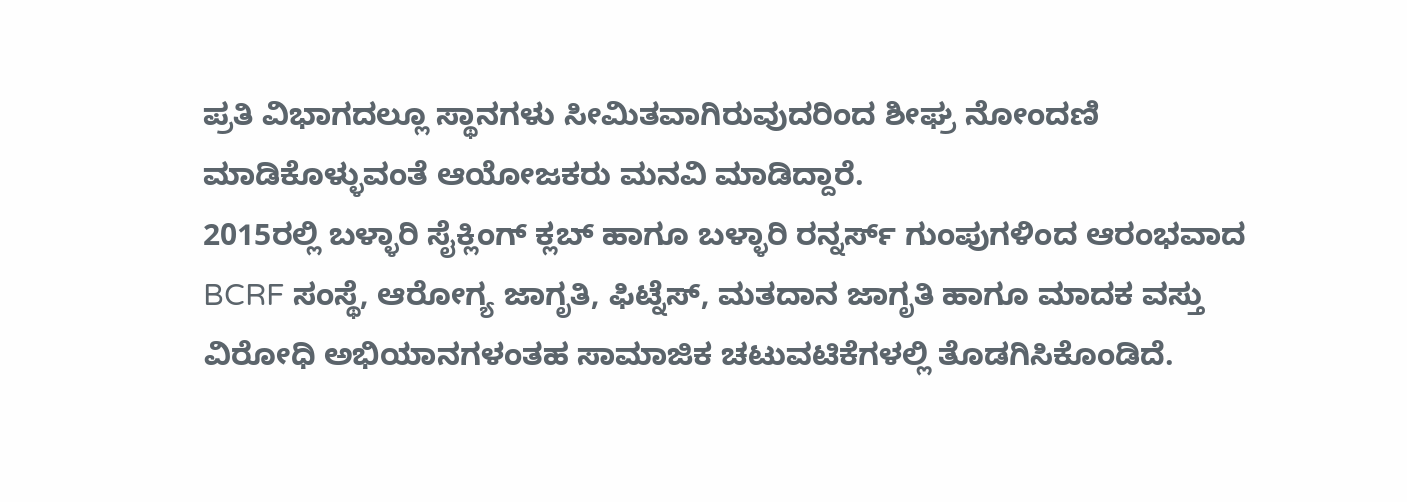ಪ್ರತಿ ವಿಭಾಗದಲ್ಲೂ ಸ್ಥಾನಗಳು ಸೀಮಿತವಾಗಿರುವುದರಿಂದ ಶೀಘ್ರ ನೋಂದಣಿ ಮಾಡಿಕೊಳ್ಳುವಂತೆ ಆಯೋಜಕರು ಮನವಿ ಮಾಡಿದ್ದಾರೆ.
2015ರಲ್ಲಿ ಬಳ್ಳಾರಿ ಸೈಕ್ಲಿಂಗ್ ಕ್ಲಬ್ ಹಾಗೂ ಬಳ್ಳಾರಿ ರನ್ನರ್ಸ್ ಗುಂಪುಗಳಿಂದ ಆರಂಭವಾದ BCRF ಸಂಸ್ಥೆ, ಆರೋಗ್ಯ ಜಾಗೃತಿ, ಫಿಟ್ನೆಸ್, ಮತದಾನ ಜಾಗೃತಿ ಹಾಗೂ ಮಾದಕ ವಸ್ತು ವಿರೋಧಿ ಅಭಿಯಾನಗಳಂತಹ ಸಾಮಾಜಿಕ ಚಟುವಟಿಕೆಗಳಲ್ಲಿ ತೊಡಗಿಸಿಕೊಂಡಿದೆ.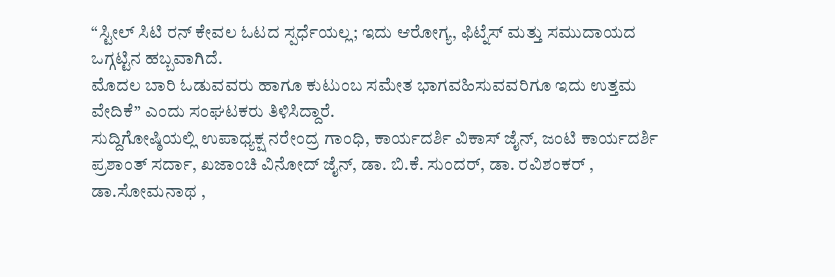“ಸ್ಟೀಲ್ ಸಿಟಿ ರನ್ ಕೇವಲ ಓಟದ ಸ್ಪರ್ಧೆಯಲ್ಲ; ಇದು ಆರೋಗ್ಯ, ಫಿಟ್ನೆಸ್ ಮತ್ತು ಸಮುದಾಯದ ಒಗ್ಗಟ್ಟಿನ ಹಬ್ಬವಾಗಿದೆ.
ಮೊದಲ ಬಾರಿ ಓಡುವವರು ಹಾಗೂ ಕುಟುಂಬ ಸಮೇತ ಭಾಗವಹಿಸುವವರಿಗೂ ಇದು ಉತ್ತಮ ವೇದಿಕೆ” ಎಂದು ಸಂಘಟಕರು ತಿಳಿಸಿದ್ದಾರೆ.
ಸುದ್ದಿಗೋಷ್ಠಿಯಲ್ಲಿ ಉಪಾಧ್ಯಕ್ಷ ನರೇಂದ್ರ ಗಾಂಧಿ, ಕಾರ್ಯದರ್ಶಿ ವಿಕಾಸ್ ಜೈನ್, ಜಂಟಿ ಕಾರ್ಯದರ್ಶಿ ಪ್ರಶಾಂತ್ ಸರ್ದಾ, ಖಜಾಂಚಿ ವಿನೋದ್ ಜೈನ್, ಡಾ. ಬಿ.ಕೆ. ಸುಂದರ್, ಡಾ. ರವಿಶಂಕರ್ , ಡಾ.ಸೋಮನಾಥ ,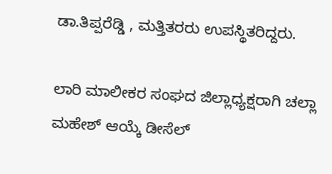ಡಾ.ತಿಪ್ಪರೆಡ್ಡಿ , ಮತ್ತಿತರರು ಉಪಸ್ಥಿತರಿದ್ದರು.

ಲಾರಿ ಮಾಲೀಕರ ಸಂಘದ ಜಿಲ್ಲಾಧ್ಯಕ್ಷರಾಗಿ ಚಲ್ಲಾ ಮಹೇಶ್ ಆಯ್ಕೆ ಡೀಸೆಲ್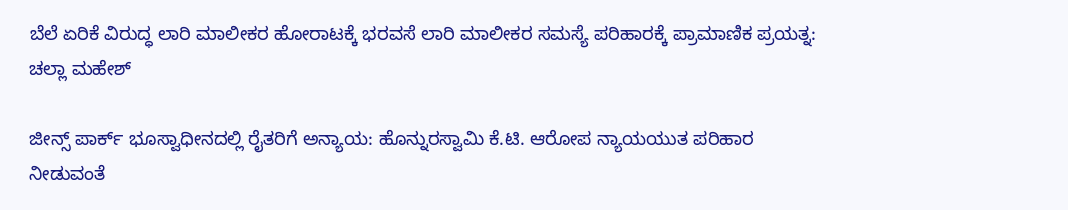ಬೆಲೆ ಏರಿಕೆ ವಿರುದ್ಧ ಲಾರಿ ಮಾಲೀಕರ ಹೋರಾಟಕ್ಕೆ ಭರವಸೆ ಲಾರಿ ಮಾಲೀಕರ ಸಮಸ್ಯೆ ಪರಿಹಾರಕ್ಕೆ ಪ್ರಾಮಾಣಿಕ ಪ್ರಯತ್ನ: ಚಲ್ಲಾ ಮಹೇಶ್

ಜೀನ್ಸ್ ಪಾರ್ಕ್ ಭೂಸ್ವಾಧೀನದಲ್ಲಿ ರೈತರಿಗೆ ಅನ್ಯಾಯ: ಹೊನ್ನುರಸ್ವಾಮಿ ಕೆ.ಟಿ. ಆರೋಪ ನ್ಯಾಯಯುತ ಪರಿಹಾರ ನೀಡುವಂತೆ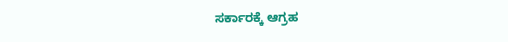ಸರ್ಕಾರಕ್ಕೆ ಆಗ್ರಹ